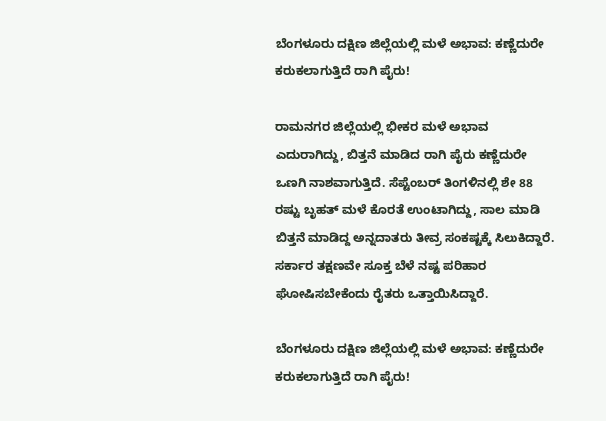ಬೆಂಗಳೂರು ದಕ್ಷಿಣ ಜಿಲ್ಲೆಯಲ್ಲಿ ಮಳೆ ಅಭಾವ: ಕಣ್ಣೆದುರೇ ಕರುಕಲಾಗುತ್ತಿದೆ ರಾಗಿ ಪೈರು!

ರಾಮನಗರ ಜಿಲ್ಲೆಯಲ್ಲಿ ಭೀಕರ ಮಳೆ ಅಭಾವ ಎದುರಾಗಿದ್ದು, ಬಿತ್ತನೆ ಮಾಡಿದ ರಾಗಿ ಪೈರು ಕಣ್ಣೆದುರೇ ಒಣಗಿ ನಾಶವಾಗುತ್ತಿದೆ. ಸೆಪ್ಟೆಂಬರ್ ತಿಂಗಳಿನಲ್ಲಿ ಶೇ 88 ರಷ್ಟು ಬೃಹತ್ ಮಳೆ ಕೊರತೆ ಉಂಟಾಗಿದ್ದು, ಸಾಲ ಮಾಡಿ ಬಿತ್ತನೆ ಮಾಡಿದ್ದ ಅನ್ನದಾತರು ತೀವ್ರ ಸಂಕಷ್ಟಕ್ಕೆ ಸಿಲುಕಿದ್ದಾರೆ. ಸರ್ಕಾರ ತಕ್ಷಣವೇ ಸೂಕ್ತ ಬೆಳೆ ನಷ್ಟ ಪರಿಹಾರ ಘೋಷಿಸಬೇಕೆಂದು ರೈತರು ಒತ್ತಾಯಿಸಿದ್ದಾರೆ.

ಬೆಂಗಳೂರು ದಕ್ಷಿಣ ಜಿಲ್ಲೆಯಲ್ಲಿ ಮಳೆ ಅಭಾವ: ಕಣ್ಣೆದುರೇ ಕರುಕಲಾಗುತ್ತಿದೆ ರಾಗಿ ಪೈರು!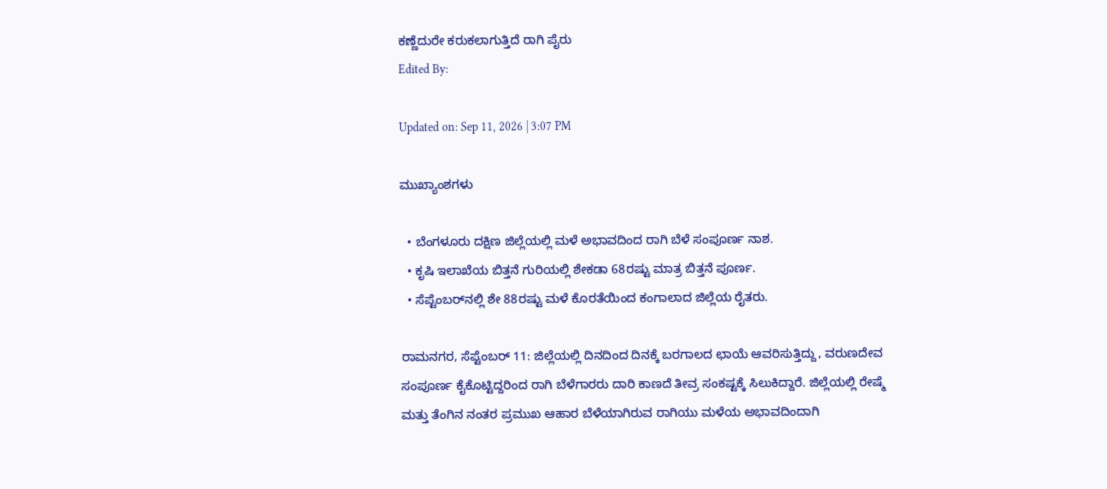ಕಣ್ಣೆದುರೇ ಕರುಕಲಾಗುತ್ತಿದೆ ರಾಗಿ ಪೈರು
Edited By:

Updated on: Sep 11, 2026 | 3:07 PM

ಮುಖ್ಯಾಂಶಗಳು

  • ಬೆಂಗಳೂರು ದಕ್ಷಿಣ ಜಿಲ್ಲೆಯಲ್ಲಿ ಮಳೆ ಅಭಾವದಿಂದ ರಾಗಿ ಬೆಳೆ ಸಂಪೂರ್ಣ ನಾಶ.
  • ಕೃಷಿ ಇಲಾಖೆಯ ಬಿತ್ತನೆ ಗುರಿಯಲ್ಲಿ ಶೇಕಡಾ 68ರಷ್ಟು ಮಾತ್ರ ಬಿತ್ತನೆ ಪೂರ್ಣ.
  • ಸೆಪ್ಟೆಂಬರ್‌ನಲ್ಲಿ ಶೇ 88ರಷ್ಟು ಮಳೆ ಕೊರತೆಯಿಂದ ಕಂಗಾಲಾದ ಜಿಲ್ಲೆಯ ರೈತರು.

ರಾಮನಗರ, ಸೆಪ್ಟೆಂಬರ್ 11: ಜಿಲ್ಲೆಯಲ್ಲಿ ದಿನದಿಂದ ದಿನಕ್ಕೆ ಬರಗಾಲದ ಛಾಯೆ ಆವರಿಸುತ್ತಿದ್ದು, ವರುಣದೇವ ಸಂಪೂರ್ಣ ಕೈಕೊಟ್ಟಿದ್ದರಿಂದ ರಾಗಿ ಬೆಳೆಗಾರರು ದಾರಿ ಕಾಣದೆ ತೀವ್ರ ಸಂಕಷ್ಟಕ್ಕೆ ಸಿಲುಕಿದ್ದಾರೆ. ಜಿಲ್ಲೆಯಲ್ಲಿ ರೇಷ್ಮೆ ಮತ್ತು ತೆಂಗಿನ ನಂತರ ಪ್ರಮುಖ ಆಹಾರ ಬೆಳೆಯಾಗಿರುವ ರಾಗಿಯು ಮಳೆಯ ಅಭಾವದಿಂದಾಗಿ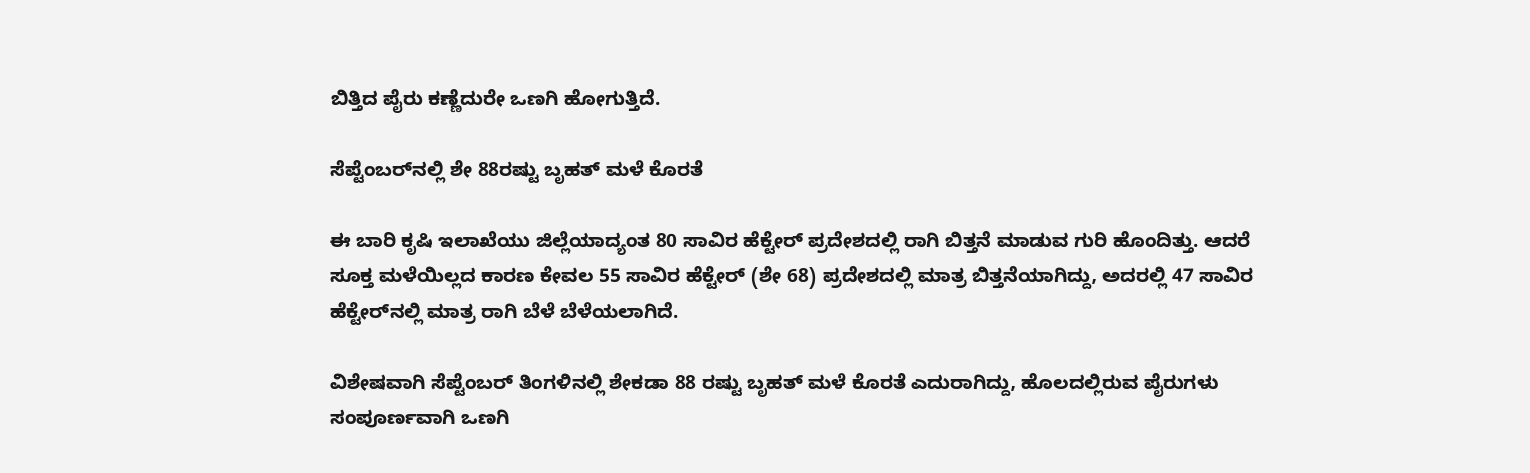ಬಿತ್ತಿದ ಪೈರು ಕಣ್ಣೆದುರೇ ಒಣಗಿ ಹೋಗುತ್ತಿದೆ.

ಸೆಪ್ಟೆಂಬರ್‌ನಲ್ಲಿ ಶೇ 88ರಷ್ಟು ಬೃಹತ್ ಮಳೆ ಕೊರತೆ

ಈ ಬಾರಿ ಕೃಷಿ ಇಲಾಖೆಯು ಜಿಲ್ಲೆಯಾದ್ಯಂತ 80 ಸಾವಿರ ಹೆಕ್ಟೇರ್ ಪ್ರದೇಶದಲ್ಲಿ ರಾಗಿ ಬಿತ್ತನೆ ಮಾಡುವ ಗುರಿ ಹೊಂದಿತ್ತು. ಆದರೆ ಸೂಕ್ತ ಮಳೆಯಿಲ್ಲದ ಕಾರಣ ಕೇವಲ 55 ಸಾವಿರ ಹೆಕ್ಟೇರ್ (ಶೇ 68) ಪ್ರದೇಶದಲ್ಲಿ ಮಾತ್ರ ಬಿತ್ತನೆಯಾಗಿದ್ದು, ಅದರಲ್ಲಿ 47 ಸಾವಿರ ಹೆಕ್ಟೇರ್‌ನಲ್ಲಿ ಮಾತ್ರ ರಾಗಿ ಬೆಳೆ ಬೆಳೆಯಲಾಗಿದೆ.

ವಿಶೇಷವಾಗಿ ಸೆಪ್ಟೆಂಬರ್ ತಿಂಗಳಿನಲ್ಲಿ ಶೇಕಡಾ 88 ರಷ್ಟು ಬೃಹತ್ ಮಳೆ ಕೊರತೆ ಎದುರಾಗಿದ್ದು, ಹೊಲದಲ್ಲಿರುವ ಪೈರುಗಳು ಸಂಪೂರ್ಣವಾಗಿ ಒಣಗಿ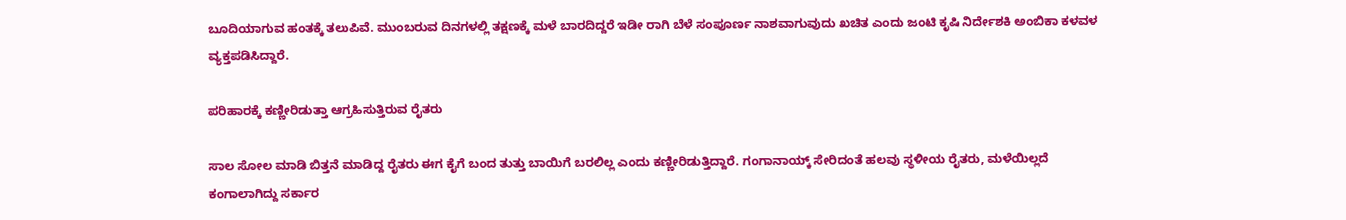ಬೂದಿಯಾಗುವ ಹಂತಕ್ಕೆ ತಲುಪಿವೆ. ಮುಂಬರುವ ದಿನಗಳಲ್ಲಿ ತಕ್ಷಣಕ್ಕೆ ಮಳೆ ಬಾರದಿದ್ದರೆ ಇಡೀ ರಾಗಿ ಬೆಳೆ ಸಂಪೂರ್ಣ ನಾಶವಾಗುವುದು ಖಚಿತ ಎಂದು ಜಂಟಿ ಕೃಷಿ ನಿರ್ದೇಶಕಿ ಅಂಬಿಕಾ ಕಳವಳ ವ್ಯಕ್ತಪಡಿಸಿದ್ದಾರೆ.

ಪರಿಹಾರಕ್ಕೆ ಕಣ್ಣೀರಿಡುತ್ತಾ ಆಗ್ರಹಿಸುತ್ತಿರುವ ರೈತರು

ಸಾಲ ಸೋಲ ಮಾಡಿ ಬಿತ್ತನೆ ಮಾಡಿದ್ದ ರೈತರು ಈಗ ಕೈಗೆ ಬಂದ ತುತ್ತು ಬಾಯಿಗೆ ಬರಲಿಲ್ಲ ಎಂದು ಕಣ್ಣೀರಿಡುತ್ತಿದ್ದಾರೆ. ಗಂಗಾನಾಯ್ಕ್ ಸೇರಿದಂತೆ ಹಲವು ಸ್ಥಳೀಯ ರೈತರು, ಮಳೆಯಿಲ್ಲದೆ ಕಂಗಾಲಾಗಿದ್ದು ಸರ್ಕಾರ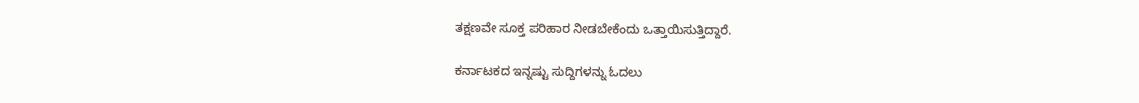ತಕ್ಷಣವೇ ಸೂಕ್ತ ಪರಿಹಾರ ನೀಡಬೇಕೆಂದು ಒತ್ತಾಯಿಸುತ್ತಿದ್ದಾರೆ.

ಕರ್ನಾಟಕದ ಇನ್ನಷ್ಟು ಸುದ್ದಿಗಳನ್ನು ಓದಲು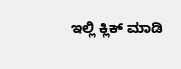ಇಲ್ಲಿ ಕ್ಲಿಕ್ ಮಾಡಿ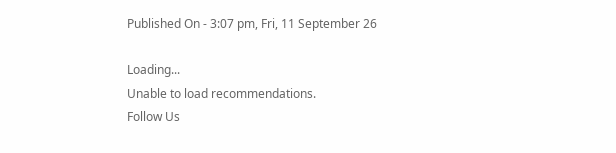Published On - 3:07 pm, Fri, 11 September 26

Loading...
Unable to load recommendations.
Follow Us